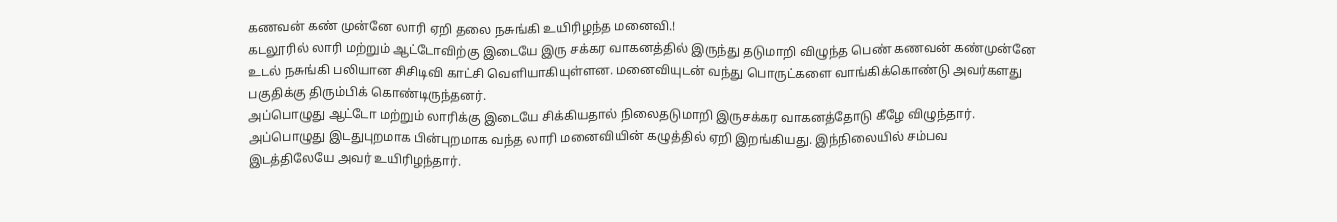கணவன் கண் முன்னே லாரி ஏறி தலை நசுங்கி உயிரிழந்த மனைவி.!
கடலூரில் லாரி மற்றும் ஆட்டோவிற்கு இடையே இரு சக்கர வாகனத்தில் இருந்து தடுமாறி விழுந்த பெண் கணவன் கண்முன்னே உடல் நசுங்கி பலியான சிசிடிவி காட்சி வெளியாகியுள்ளன. மனைவியுடன் வந்து பொருட்களை வாங்கிக்கொண்டு அவர்களது பகுதிக்கு திரும்பிக் கொண்டிருந்தனர்.
அப்பொழுது ஆட்டோ மற்றும் லாரிக்கு இடையே சிக்கியதால் நிலைதடுமாறி இருசக்கர வாகனத்தோடு கீழே விழுந்தார். அப்பொழுது இடதுபுறமாக பின்புறமாக வந்த லாரி மனைவியின் கழுத்தில் ஏறி இறங்கியது. இந்நிலையில் சம்பவ இடத்திலேயே அவர் உயிரிழந்தார்.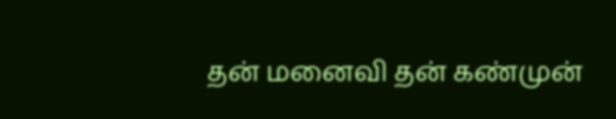தன் மனைவி தன் கண்முன்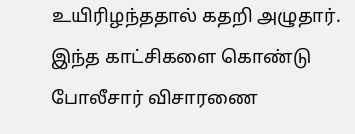உயிரிழந்ததால் கதறி அழுதார். இந்த காட்சிகளை கொண்டு போலீசார் விசாரணை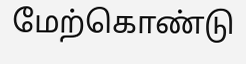மேற்கொண்டு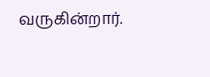வருகின்றார்.